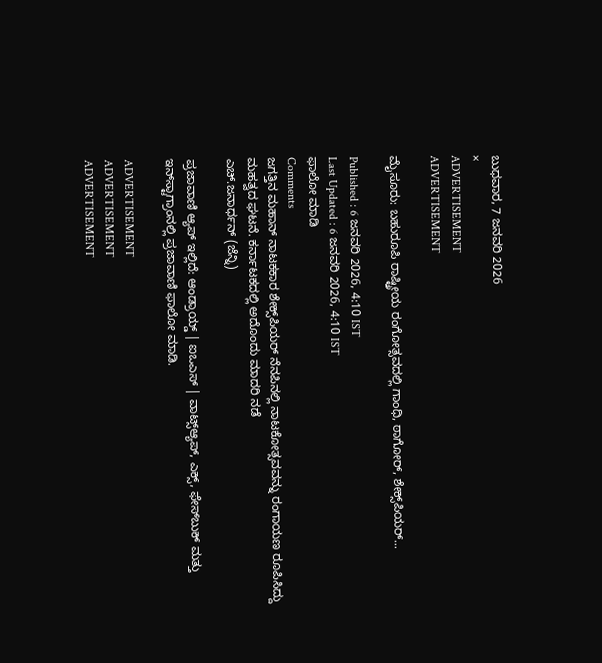ಬುಧವಾರ, 7 ಜನವರಿ 2026
×
ADVERTISEMENT
ADVERTISEMENT

ಮೈಸೂರು: ಬಹುರೂಪಿ ರಾಷ್ಟ್ರೀಯ ರಂಗೋತ್ಸವದಲ್ಲಿ ಗಾಂಧಿ, ಠಾಗೋರ್, ಶೇಕ್ಸ್‌ಪಿಯರ್...

Published : 6 ಜನವರಿ 2026, 4:10 IST
Last Updated : 6 ಜನವರಿ 2026, 4:10 IST
ಫಾಲೋ ಮಾಡಿ
Comments
ಜಗತ್ತಿನ ಮಹಾನ್‌ ನಾಟಕಕಾರ ಶೇಕ್ಸ್‌ಪಿಯರ್‌ ನೆನಪಿನಲ್ಲಿ ನಾಟಕೋತ್ಸವವನ್ನು ರಂಗಾಯಣ ರೂಪಿಸಿದ್ದು ಮಹತ್ವದ ಘಟನೆ. ಕರ್ನಾಟಕದಲ್ಲಿ ಅದೊಂದು ಮಾದರಿ ನಡೆ
ಎಚ್‌.ಜನಾರ್ಧನ್‌ (ಜೆನ್ನಿ)

ಪ್ರಜಾವಾಣಿ ಆ್ಯಪ್ ಇಲ್ಲಿದೆ: ಆಂಡ್ರಾಯ್ಡ್ | ಐಒಎಸ್ | ವಾಟ್ಸ್ಆ್ಯಪ್, ಎಕ್ಸ್, ಫೇಸ್‌ಬುಕ್ ಮತ್ತು ಇನ್‌ಸ್ಟಾಗ್ರಾಂನಲ್ಲಿ ಪ್ರಜಾವಾಣಿ ಫಾಲೋ ಮಾಡಿ.

ADVERTISEMENT
ADVERTISEMENT
ADVERTISEMENT